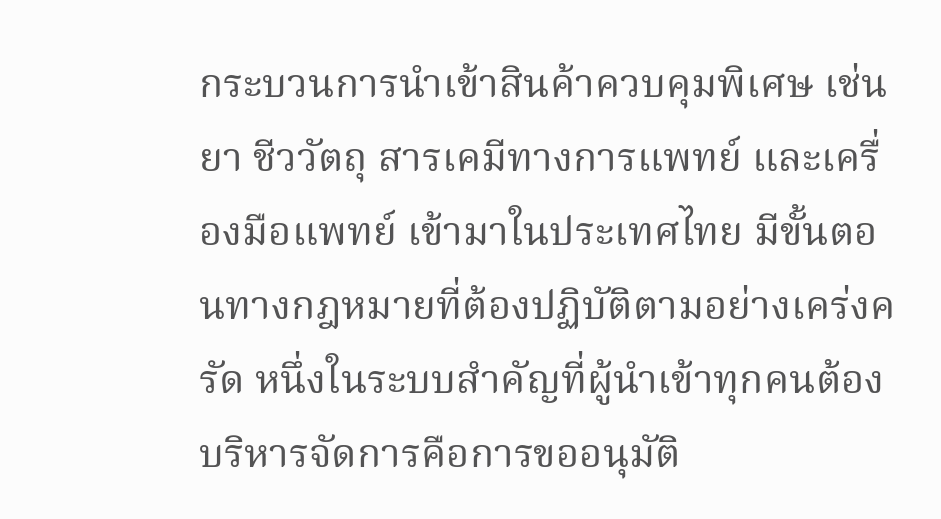กระบวนการนำเข้าสินค้าควบคุมพิเศษ เช่น ยา ชีววัตถุ สารเคมีทางการแพทย์ และเครื่องมือแพทย์ เข้ามาในประเทศไทย มีขั้นตอนทางกฎหมายที่ต้องปฏิบัติตามอย่างเคร่งครัด หนึ่งในระบบสำคัญที่ผู้นำเข้าทุกคนต้องบริหารจัดการคือการขออนุมัติ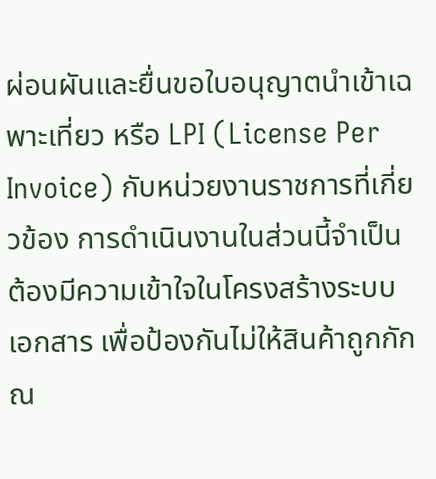ผ่อนผันและยื่นขอใบอนุญาตนำเข้าเฉพาะเที่ยว หรือ LPI (License Per Invoice) กับหน่วยงานราชการที่เกี่ยวข้อง การดำเนินงานในส่วนนี้จำเป็นต้องมีความเข้าใจในโครงสร้างระบบเอกสาร เพื่อป้องกันไม่ให้สินค้าถูกกัก ณ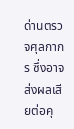ด่านตรวจศุลกากร ซึ่งอาจส่งผลเสียต่อคุ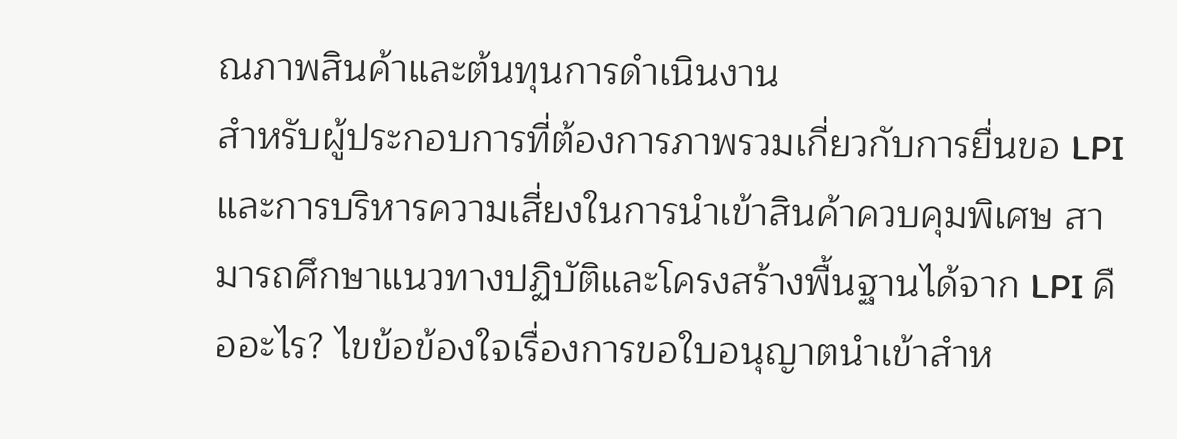ณภาพสินค้าและต้นทุนการดำเนินงาน
สำหรับผู้ประกอบการที่ต้องการภาพรวมเกี่ยวกับการยื่นขอ LPI และการบริหารความเสี่ยงในการนำเข้าสินค้าควบคุมพิเศษ สามารถศึกษาแนวทางปฏิบัติและโครงสร้างพื้นฐานได้จาก LPI คืออะไร? ไขข้อข้องใจเรื่องการขอใบอนุญาตนำเข้าสำห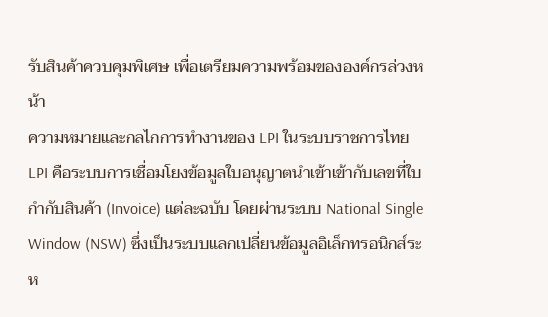รับสินค้าควบคุมพิเศษ เพื่อเตรียมความพร้อมขององค์กรล่วงหน้า
ความหมายและกลไกการทำงานของ LPI ในระบบราชการไทย
LPI คือระบบการเชื่อมโยงข้อมูลใบอนุญาตนำเข้าเข้ากับเลขที่ใบกำกับสินค้า (Invoice) แต่ละฉบับ โดยผ่านระบบ National Single Window (NSW) ซึ่งเป็นระบบแลกเปลี่ยนข้อมูลอิเล็กทรอนิกส์ระห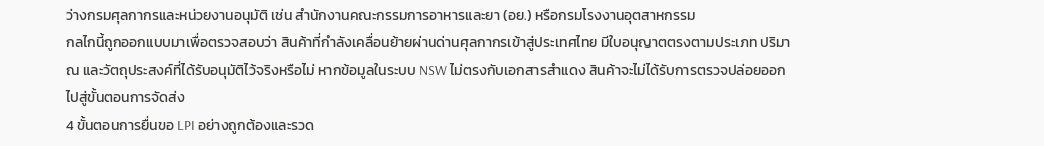ว่างกรมศุลกากรและหน่วยงานอนุมัติ เช่น สำนักงานคณะกรรมการอาหารและยา (อย.) หรือกรมโรงงานอุตสาหกรรม
กลไกนี้ถูกออกแบบมาเพื่อตรวจสอบว่า สินค้าที่กำลังเคลื่อนย้ายผ่านด่านศุลกากรเข้าสู่ประเทศไทย มีใบอนุญาตตรงตามประเภท ปริมาณ และวัตถุประสงค์ที่ได้รับอนุมัติไว้จริงหรือไม่ หากข้อมูลในระบบ NSW ไม่ตรงกับเอกสารสำแดง สินค้าจะไม่ได้รับการตรวจปล่อยออกไปสู่ขั้นตอนการจัดส่ง
4 ขั้นตอนการยื่นขอ LPI อย่างถูกต้องและรวด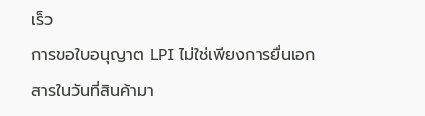เร็ว
การขอใบอนุญาต LPI ไม่ใช่เพียงการยื่นเอกสารในวันที่สินค้ามา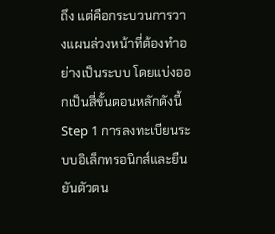ถึง แต่คือกระบวนการวางแผนล่วงหน้าที่ต้องทำอย่างเป็นระบบ โดยแบ่งออกเป็นสี่ขั้นตอนหลักดังนี้
Step 1 การลงทะเบียนระบบอิเล็กทรอนิกส์และยืนยันตัวตน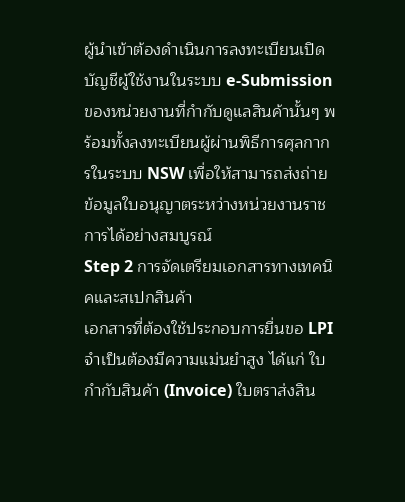ผู้นำเข้าต้องดำเนินการลงทะเบียนเปิดบัญชีผู้ใช้งานในระบบ e-Submission ของหน่วยงานที่กำกับดูแลสินค้านั้นๆ พร้อมทั้งลงทะเบียนผู้ผ่านพิธีการศุลกากรในระบบ NSW เพื่อให้สามารถส่งถ่ายข้อมูลใบอนุญาตระหว่างหน่วยงานราชการได้อย่างสมบูรณ์
Step 2 การจัดเตรียมเอกสารทางเทคนิคและสเปกสินค้า
เอกสารที่ต้องใช้ประกอบการยื่นขอ LPI จำเป็นต้องมีความแม่นยำสูง ได้แก่ ใบกำกับสินค้า (Invoice) ใบตราส่งสิน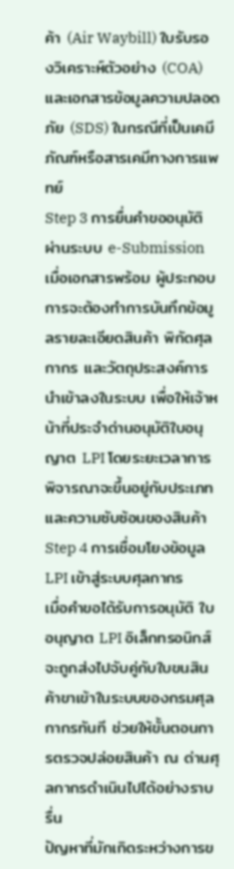ค้า (Air Waybill) ใบรับรองวิเคราะห์ตัวอย่าง (COA) และเอกสารข้อมูลความปลอดภัย (SDS) ในกรณีที่เป็นเคมีภัณฑ์หรือสารเคมีทางการแพทย์
Step 3 การยื่นคำขออนุมัติผ่านระบบ e-Submission
เมื่อเอกสารพร้อม ผู้ประกอบการจะต้องทำการบันทึกข้อมูลรายละเอียดสินค้า พิกัดศุลกากร และวัตถุประสงค์การนำเข้าลงในระบบ เพื่อให้เจ้าหน้าที่ประจำด่านอนุมัติใบอนุญาต LPI โดยระยะเวลาการพิจารณาจะขึ้นอยู่กับประเภทและความซับซ้อนของสินค้า
Step 4 การเชื่อมโยงข้อมูล LPI เข้าสู่ระบบศุลกากร
เมื่อคำขอได้รับการอนุมัติ ใบอนุญาต LPI อิเล็กทรอนิกส์จะถูกส่งไปจับคู่กับใบขนสินค้าขาเข้าในระบบของกรมศุลกากรทันที ช่วยให้ขั้นตอนการตรวจปล่อยสินค้า ณ ด่านศุลกากรดำเนินไปได้อย่างราบรื่น
ปัญหาที่มักเกิดระหว่างการข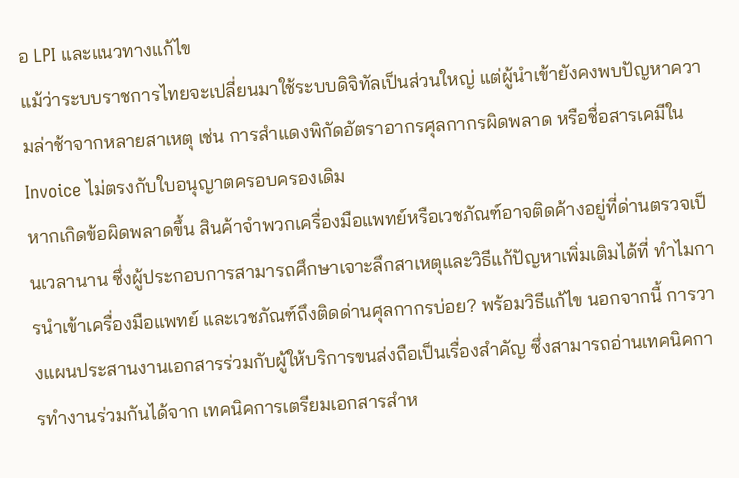อ LPI และแนวทางแก้ไข
แม้ว่าระบบราชการไทยจะเปลี่ยนมาใช้ระบบดิจิทัลเป็นส่วนใหญ่ แต่ผู้นำเข้ายังคงพบปัญหาความล่าช้าจากหลายสาเหตุ เช่น การสำแดงพิกัดอัตราอากรศุลกากรผิดพลาด หรือชื่อสารเคมีใน Invoice ไม่ตรงกับใบอนุญาตครอบครองเดิม
หากเกิดข้อผิดพลาดขึ้น สินค้าจำพวกเครื่องมือแพทย์หรือเวชภัณฑ์อาจติดค้างอยู่ที่ด่านตรวจเป็นเวลานาน ซึ่งผู้ประกอบการสามารถศึกษาเจาะลึกสาเหตุและวิธีแก้ปัญหาเพิ่มเติมได้ที่ ทำไมการนำเข้าเครื่องมือแพทย์ และเวชภัณฑ์ถึงติดด่านศุลกากรบ่อย? พร้อมวิธีแก้ไข นอกจากนี้ การวางแผนประสานงานเอกสารร่วมกับผู้ให้บริการขนส่งถือเป็นเรื่องสำคัญ ซึ่งสามารถอ่านเทคนิคการทำงานร่วมกันได้จาก เทคนิคการเตรียมเอกสารสำห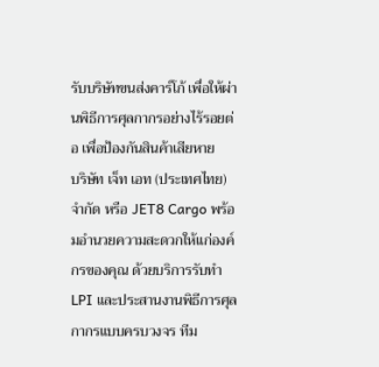รับบริษัทขนส่งคาร์โก้ เพื่อให้ผ่านพิธีการศุลกากรอย่างไร้รอยต่อ เพื่อป้องกันสินค้าเสียหาย
บริษัท เจ็ท เอท (ประเทศไทย) จำกัด หรือ JET8 Cargo พร้อมอำนวยความสะดวกให้แก่องค์กรของคุณ ด้วยบริการรับทำ LPI และประสานงานพิธีการศุลกากรแบบครบวงจร ทีม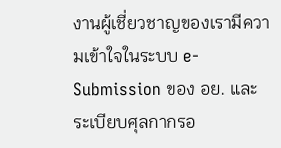งานผู้เชี่ยวชาญของเรามีความเข้าใจในระบบ e-Submission ของ อย. และระเบียบศุลกากรอ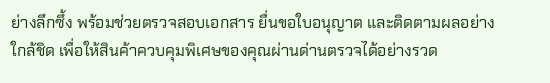ย่างลึกซึ้ง พร้อมช่วยตรวจสอบเอกสาร ยื่นขอใบอนุญาต และติดตามผลอย่างใกล้ชิด เพื่อให้สินค้าควบคุมพิเศษของคุณผ่านด่านตรวจได้อย่างรวด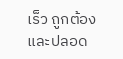เร็ว ถูกต้อง และปลอด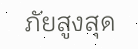ภัยสูงสุด